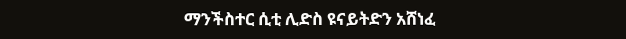ማንችስተር ሲቲ ሊድስ ዩናይትድን አሸነፈ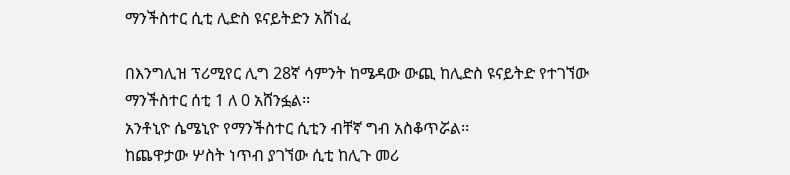ማንችስተር ሲቲ ሊድስ ዩናይትድን አሸነፈ

በእንግሊዝ ፕሪሚየር ሊግ 28ኛ ሳምንት ከሜዳው ውጪ ከሊድስ ዩናይትድ የተገኘው ማንችስተር ሰቲ 1 ለ 0 አሸንፏል፡፡
አንቶኒዮ ሴሜኒዮ የማንችስተር ሲቲን ብቸኛ ግብ አስቆጥሯል፡፡
ከጨዋታው ሦስት ነጥብ ያገኘው ሲቲ ከሊጉ መሪ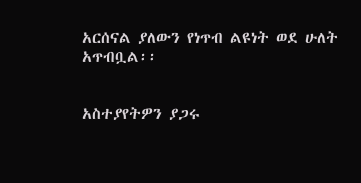አርሰናል ያለውን የነጥብ ልዩነት ወደ ሁለት አጥብቧል፡፡


አስተያየትዎን ያጋሩ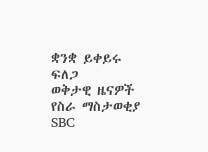ቋንቋ ይቀይሩ
ፍለጋ
ወቅታዊ ዜናዎች
የስራ ማስታወቂያ
SBC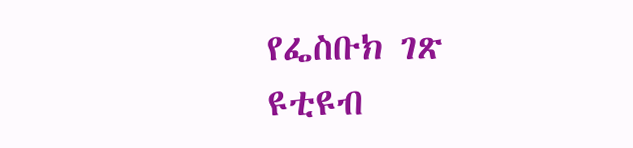የፌስቡክ ገጽ
ዩቲዩብ